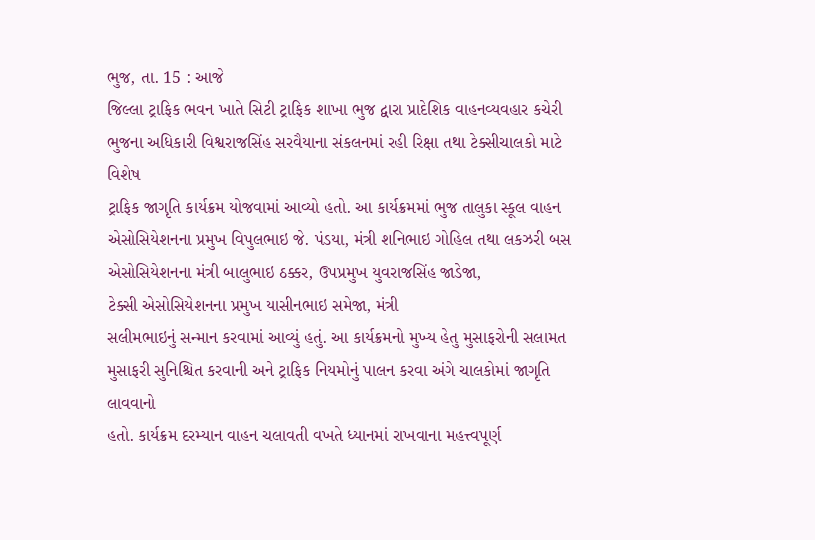ભુજ, તા. 15 : આજે
જિલ્લા ટ્રાફિક ભવન ખાતે સિટી ટ્રાફિક શાખા ભુજ દ્વારા પ્રાદેશિક વાહનવ્યવહાર કચેરી
ભુજના અધિકારી વિશ્વરાજસિંહ સરવૈયાના સંકલનમાં રહી રિક્ષા તથા ટેક્સીચાલકો માટે વિશેષ
ટ્રાફિક જાગૃતિ કાર્યક્રમ યોજવામાં આવ્યો હતો. આ કાર્યક્રમમાં ભુજ તાલુકા સ્કૂલ વાહન
એસોસિયેશનના પ્રમુખ વિપુલભાઇ જે. પંડયા, મંત્રી શનિભાઇ ગોહિલ તથા લકઝરી બસ
એસોસિયેશનના મંત્રી બાલુભાઇ ઠક્કર, ઉપપ્રમુખ યુવરાજસિંહ જાડેજા,
ટેક્સી એસોસિયેશનના પ્રમુખ યાસીનભાઇ સમેજા, મંત્રી
સલીમભાઇનું સન્માન કરવામાં આવ્યું હતું. આ કાર્યક્રમનો મુખ્ય હેતુ મુસાફરોની સલામત
મુસાફરી સુનિશ્ચિત કરવાની અને ટ્રાફિક નિયમોનું પાલન કરવા અંગે ચાલકોમાં જાગૃતિ લાવવાનો
હતો. કાર્યક્રમ દરમ્યાન વાહન ચલાવતી વખતે ધ્યાનમાં રાખવાના મહત્ત્વપૂર્ણ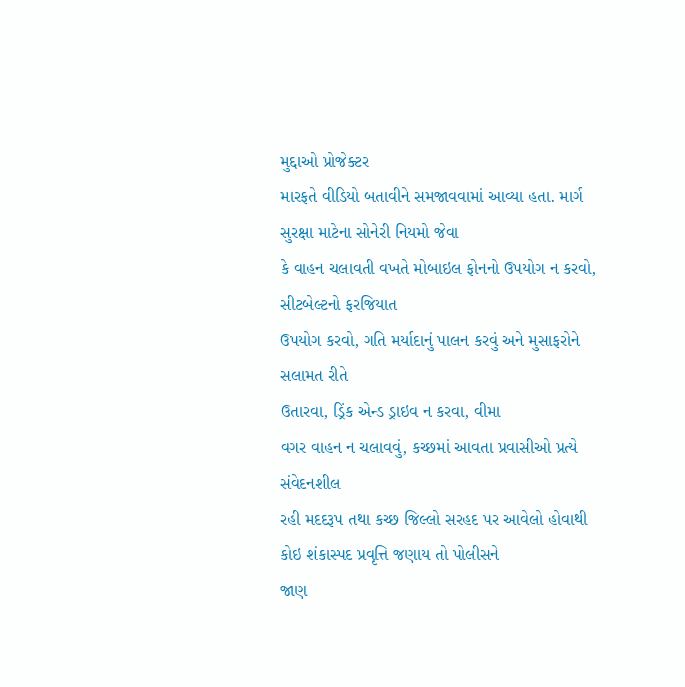મુદ્દાઓ પ્રોજેક્ટર
મારફતે વીડિયો બતાવીને સમજાવવામાં આવ્યા હતા. માર્ગ સુરક્ષા માટેના સોનેરી નિયમો જેવા
કે વાહન ચલાવતી વખતે મોબાઇલ ફોનનો ઉપયોગ ન કરવો, સીટબેલ્ટનો ફરજિયાત
ઉપયોગ કરવો, ગતિ મર્યાદાનું પાલન કરવું અને મુસાફરોને સલામત રીતે
ઉતારવા, ડ્રિંક એન્ડ ડ્રાઇવ ન કરવા, વીમા
વગર વાહન ન ચલાવવું, કચ્છમાં આવતા પ્રવાસીઓ પ્રત્યે સંવેદનશીલ
રહી મદદરૂપ તથા કચ્છ જિલ્લો સરહદ પર આવેલો હોવાથી કોઇ શંકાસ્પદ પ્રવૃત્તિ જણાય તો પોલીસને
જાણ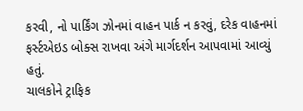કરવી, નો પાર્કિંગ ઝોનમાં વાહન પાર્ક ન કરવું, દરેક વાહનમાં ફર્સ્ટએઇડ બોક્સ રાખવા અંગે માર્ગદર્શન આપવામાં આવ્યું હતું.
ચાલકોને ટ્રાફિક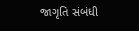જાગૃતિ સંબંધી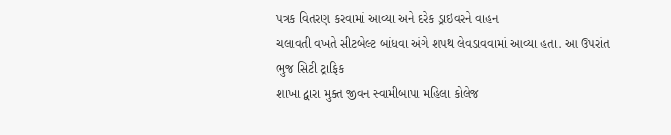પત્રક વિતરણ કરવામાં આવ્યા અને દરેક ડ્રાઇવરને વાહન
ચલાવતી વખતે સીટબેલ્ટ બાંધવા અંગે શપથ લેવડાવવામાં આવ્યા હતા. આ ઉપરાંત ભુજ સિટી ટ્રાફિક
શાખા દ્વારા મુક્ત જીવન સ્વામીબાપા મહિલા કોલેજ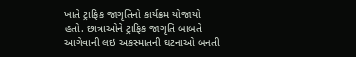ખાતે ટ્રાફિક જાગૃતિનો કાર્યક્રમ યોજાયો
હતો. છાત્રાઓને ટ્રાફિક જાગૃતિ બાબતે આગેવાની લઇ અકસ્માતની ઘટનાઓ બનતી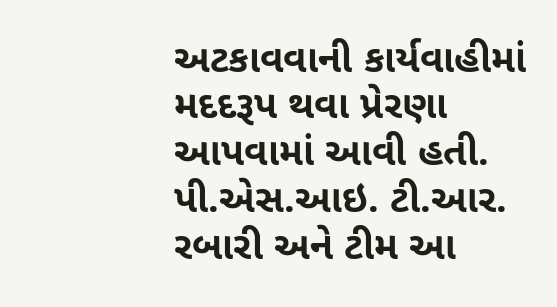અટકાવવાની કાર્યવાહીમાં
મદદરૂપ થવા પ્રેરણા આપવામાં આવી હતી. પી.એસ.આઇ. ટી.આર. રબારી અને ટીમ આ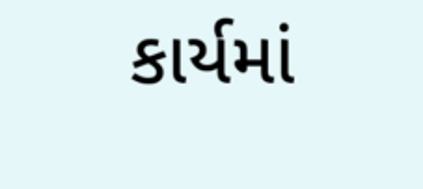કાર્યમાં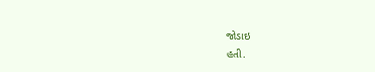જોડાઇ
હતી.